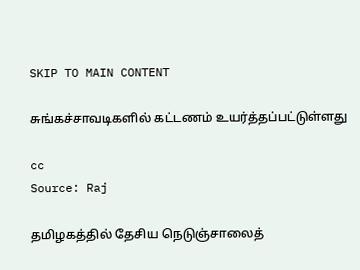SKIP TO MAIN CONTENT

சுங்கச்சாவடிகளில் கட்டணம் உயர்த்தப்பட்டுள்ளது

cc
Source: Raj

தமிழகத்தில் தேசிய நெடுஞ்சாலைத்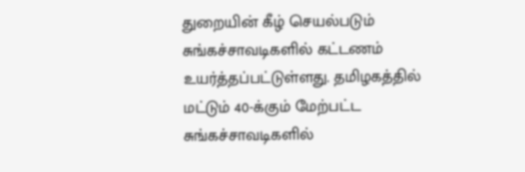துறையின் கீழ் செயல்படும் சுங்கச்சாவடிகளில் கட்டணம் உயர்த்தப்பட்டுள்ளது. தமிழகத்தில் மட்டும் 40-க்கும் மேற்பட்ட சுங்கச்சாவடிகளில்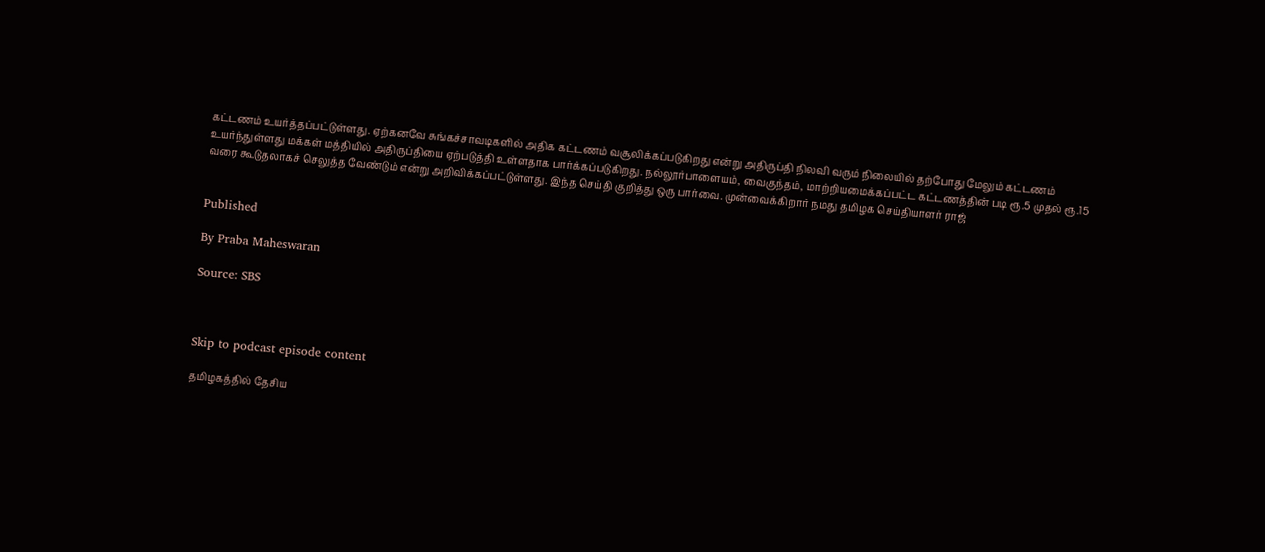கட்டணம் உயர்த்தப்பட்டுள்ளது. ஏற்கனவே சுங்கச்சாவடிகளில் அதிக கட்டணம் வசூலிக்கப்படுகிறது என்று அதிருப்தி நிலவி வரும் நிலையில் தற்போது மேலும் கட்டணம் உயர்ந்துள்ளது மக்கள் மத்தியில் அதிருப்தியை ஏற்படுத்தி உள்ளதாக பார்க்கப்படுகிறது. நல்லூர்பாளையம், வைகுந்தம், மாற்றியமைக்கப்பட்ட கட்டணத்தின் படி ரூ.5 முதல் ரூ.15 வரை கூடுதலாகச் செலுத்த வேண்டும் என்று அறிவிக்கப்பட்டுள்ளது. இந்த செய்தி குறித்து ஒரு பார்வை. முன்வைக்கிறார் நமது தமிழக செய்தியாளர் ராஜ்


Published

By Praba Maheswaran

Source: SBS



Skip to podcast episode content

தமிழகத்தில் தேசிய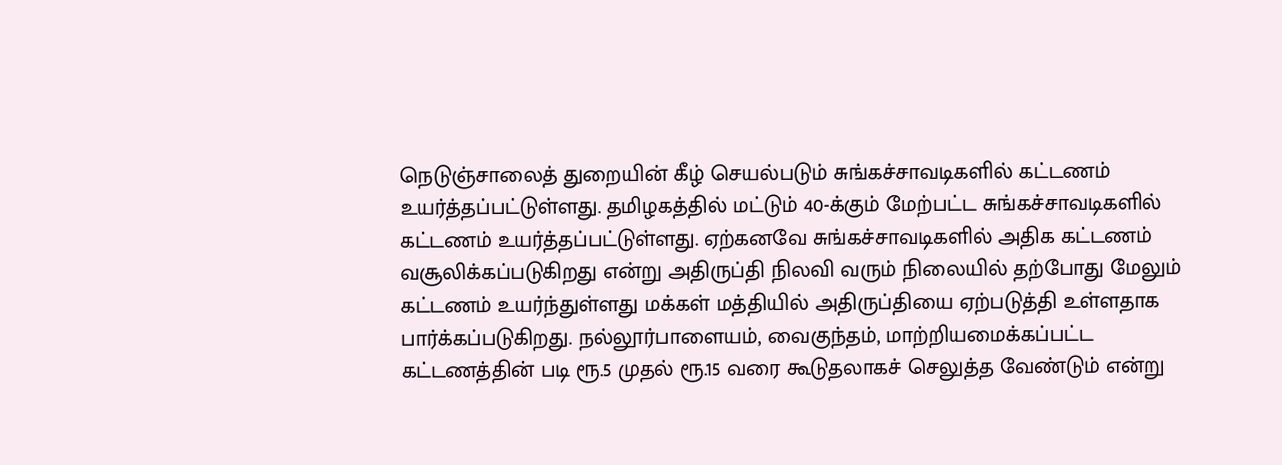நெடுஞ்சாலைத் துறையின் கீழ் செயல்படும் சுங்கச்சாவடிகளில் கட்டணம் உயர்த்தப்பட்டுள்ளது. தமிழகத்தில் மட்டும் 40-க்கும் மேற்பட்ட சுங்கச்சாவடிகளில் கட்டணம் உயர்த்தப்பட்டுள்ளது. ஏற்கனவே சுங்கச்சாவடிகளில் அதிக கட்டணம் வசூலிக்கப்படுகிறது என்று அதிருப்தி நிலவி வரும் நிலையில் தற்போது மேலும் கட்டணம் உயர்ந்துள்ளது மக்கள் மத்தியில் அதிருப்தியை ஏற்படுத்தி உள்ளதாக பார்க்கப்படுகிறது. நல்லூர்பாளையம், வைகுந்தம், மாற்றியமைக்கப்பட்ட கட்டணத்தின் படி ரூ.5 முதல் ரூ.15 வரை கூடுதலாகச் செலுத்த வேண்டும் என்று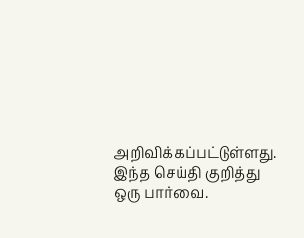அறிவிக்கப்பட்டுள்ளது. இந்த செய்தி குறித்து ஒரு பார்வை.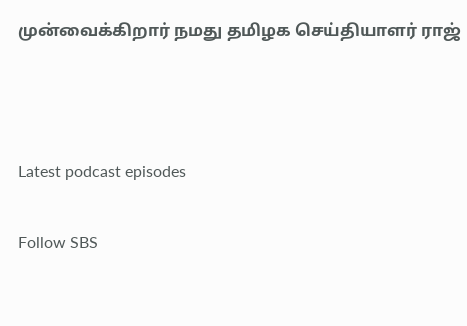முன்வைக்கிறார் நமது தமிழக செய்தியாளர் ராஜ்



Latest podcast episodes

Follow SBS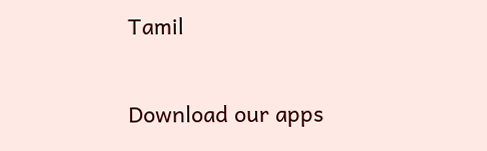Tamil

Download our apps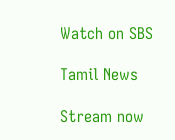Watch on SBS

Tamil News

Stream now